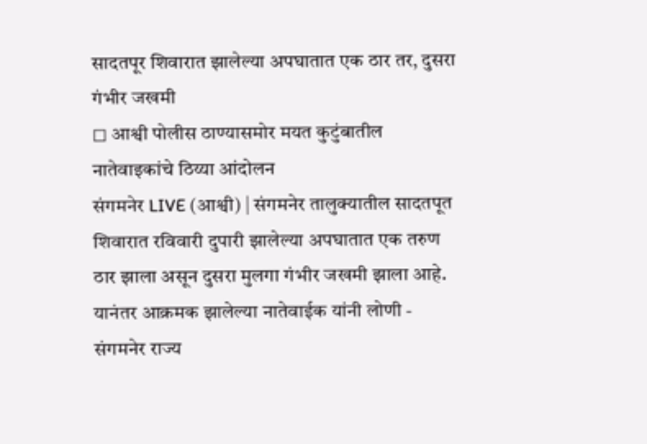सादतपूर शिवारात झालेल्या अपघातात एक ठार तर, दुसरा गंभीर जखमी
◻ आश्वी पोलीस ठाण्यासमोर मयत कुटुंबातील नातेवाइकांचे ठिय्या आंदोलन
संगमनेर LIVE (आश्वी) | संगमनेर तालुक्यातील सादतपूत शिवारात रविवारी दुपारी झालेल्या अपघातात एक तरुण ठार झाला असून दुसरा मुलगा गंभीर जखमी झाला आहे. यानंतर आक्रमक झालेल्या नातेवाईक यांनी लोणी - संगमनेर राज्य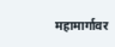महामार्गावर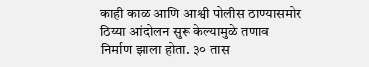काही काळ आणि आश्वी पोलीस ठाण्यासमोर ठिय्या आंदोलन सुरू केल्यामुळे तणाव निर्माण झाला होता. ३० तास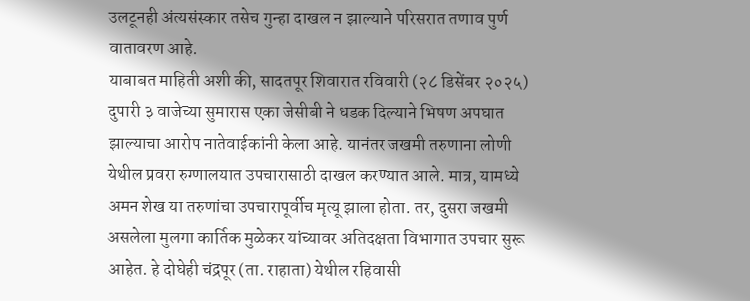उलटूनही अंत्यसंस्कार तसेच गुन्हा दाखल न झाल्याने परिसरात तणाव पुर्ण वातावरण आहे.
याबाबत माहिती अशी की, सादतपूर शिवारात रविवारी (२८ डिसेंबर २०२५) दुपारी ३ वाजेच्या सुमारास एका जेसीबी ने धडक दिल्याने भिषण अपघात झाल्याचा आरोप नातेवाईकांनी केला आहे. यानंतर जखमी तरुणाना लोणी येथील प्रवरा रुग्णालयात उपचारासाठी दाखल करण्यात आले. मात्र, यामध्ये अमन शेख या तरुणांचा उपचारापूर्वीच मृत्यू झाला होता. तर, दुसरा जखमी असलेला मुलगा कार्तिक मुळेकर यांच्यावर अतिदक्षता विभागात उपचार सुरू आहेत. हे दोघेही चंद्रपूर (ता. राहाता) येथील रहिवासी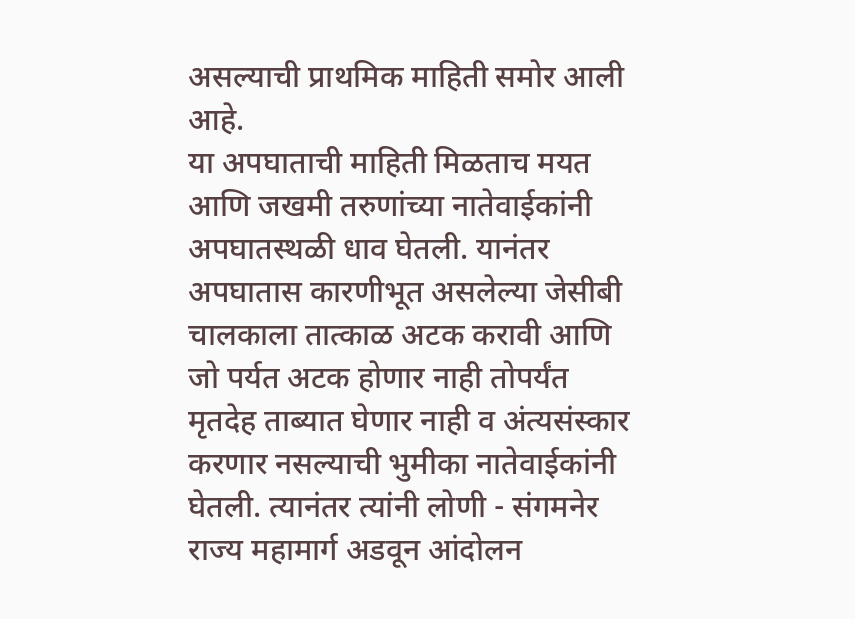असल्याची प्राथमिक माहिती समोर आली आहे.
या अपघाताची माहिती मिळताच मयत आणि जखमी तरुणांच्या नातेवाईकांनी अपघातस्थळी धाव घेतली. यानंतर अपघातास कारणीभूत असलेल्या जेसीबी चालकाला तात्काळ अटक करावी आणि जो पर्यत अटक होणार नाही तोपर्यंत मृतदेह ताब्यात घेणार नाही व अंत्यसंस्कार करणार नसल्याची भुमीका नातेवाईकांनी घेतली. त्यानंतर त्यांनी लोणी - संगमनेर राज्य महामार्ग अडवून आंदोलन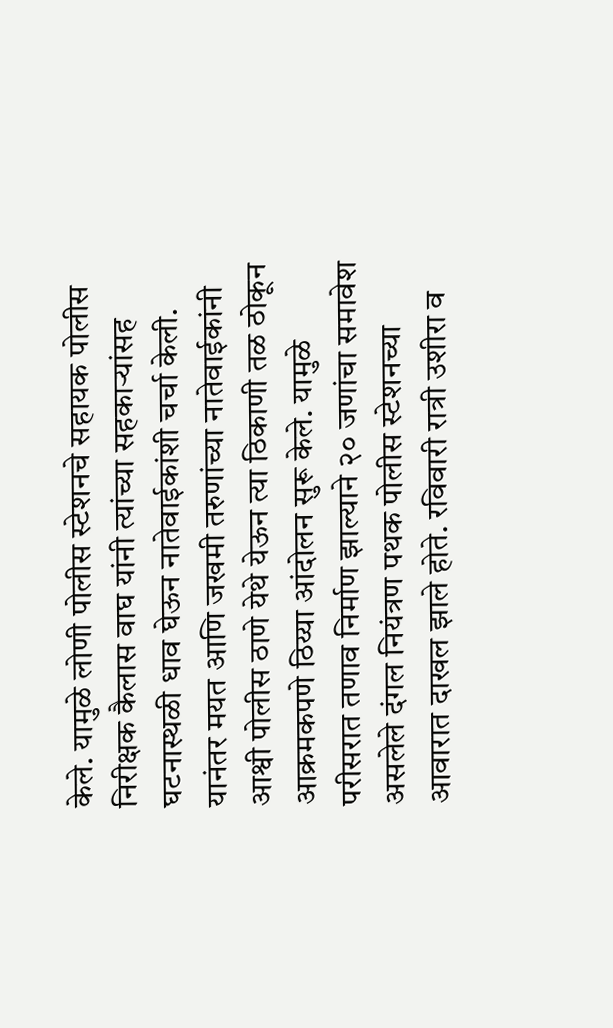केले. यामुळे लोणी पोलीस स्टेशनचे सहायक पोलीस निरीक्षक कैलास वाघ यांनी त्यांच्या सहकाऱ्यांसह घटनास्थळी धाव घेऊन नातेवाईकांशी चर्चा केली.
यानंतर मयत आणि जखमी तरुणांच्या नातेवाईकांनी आश्वी पोलीस ठाणे येथे येऊन त्या ठिकाणी तळ ठोकून आक्रमकपणे ठिय्या आंदोलन सुरू केले. यामुळे परीसरात तणाव निर्माण झाल्याने २० जणांचा समावेश असलेले दंगल नियंत्रण पथक पोलीस स्टेशनच्या आवारात दाखल झाले होते. रविवारी रात्री उशीरा व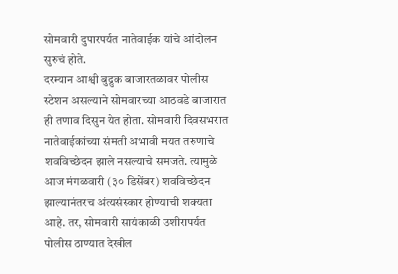सोमवारी दुपारपर्यत नातेवाईक यांचे आंदोलन सुरुचं होते.
दरम्यान आश्वी बुद्रुक बाजारतळावर पोलीस स्टेशन असल्याने सोमवारच्या आठवडे बाजारात ही तणाव दिसुन येत होता. सोमवारी दिवसभरात नातेवाईकांच्या संमती अभावी मयत तरुणाचे शवविच्छेदन झाले नसल्याचे समजते. त्यामुळे आज मंगळवारी (३० डिसेंबर) शवविच्छेदन झाल्यानंतरच अंत्यसंस्कार होण्याची शक्यता आहे. तर, सोमवारी सायंकाळी उशीरापर्यत पोलीस ठाण्यात देखील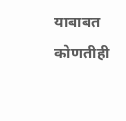याबाबत कोणतीही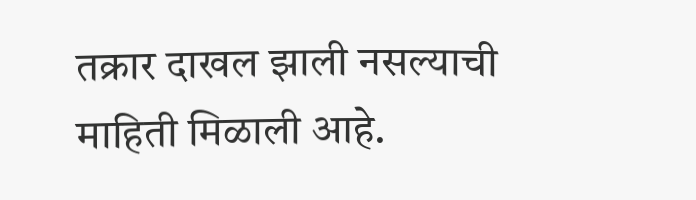तक्रार दाखल झाली नसल्याची माहिती मिळाली आहे.